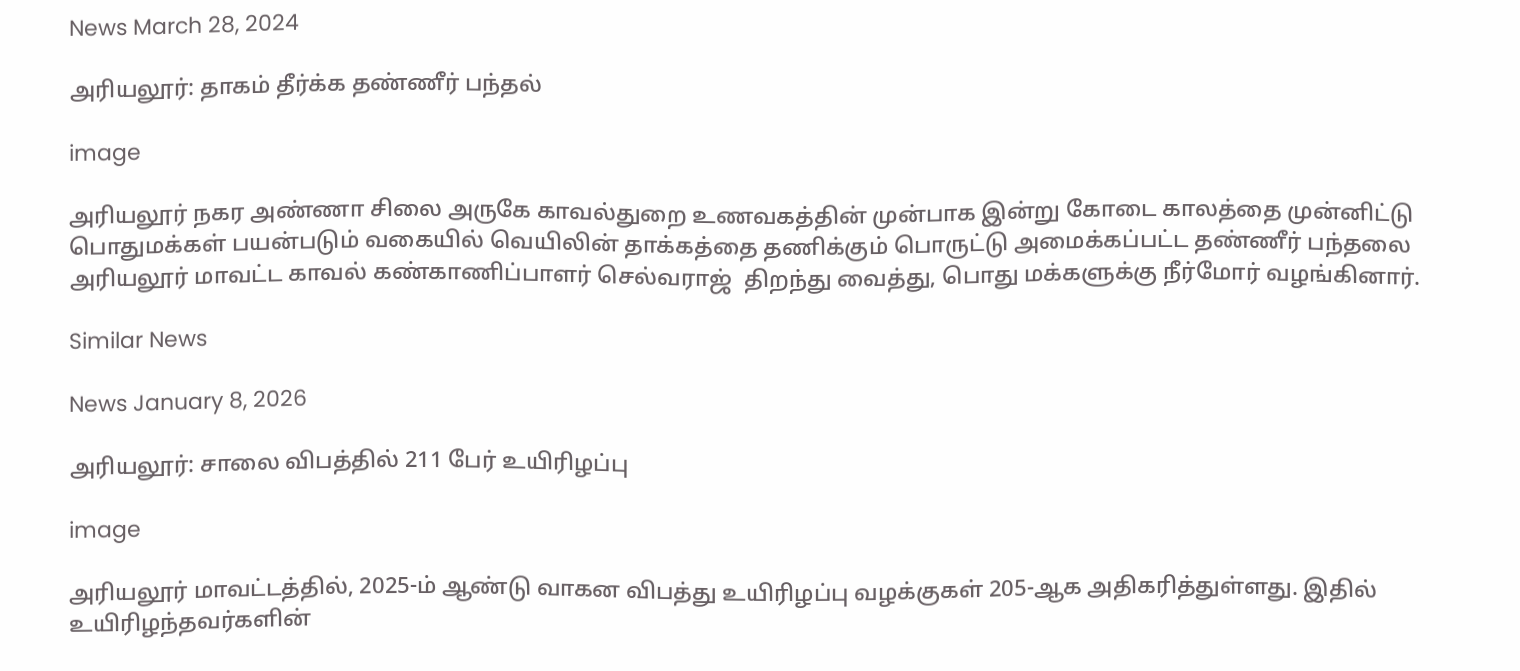News March 28, 2024

அரியலூர்: தாகம் தீர்க்க தண்ணீர் பந்தல்

image

அரியலூர் நகர அண்ணா சிலை அருகே காவல்துறை உணவகத்தின் முன்பாக இன்று கோடை காலத்தை முன்னிட்டு பொதுமக்கள் பயன்படும் வகையில் வெயிலின் தாக்கத்தை தணிக்கும் பொருட்டு அமைக்கப்பட்ட தண்ணீர் பந்தலை அரியலூர் மாவட்ட காவல் கண்காணிப்பாளர் செல்வராஜ்  திறந்து வைத்து, பொது மக்களுக்கு நீர்மோர் வழங்கினார்.

Similar News

News January 8, 2026

அரியலூர்: சாலை விபத்தில் 211 பேர் உயிரிழப்பு

image

அரியலூர் மாவட்டத்தில், 2025-ம் ஆண்டு வாகன விபத்து உயிரிழப்பு வழக்குகள் 205-ஆக அதிகரித்துள்ளது. இதில் உயிரிழந்தவர்களின்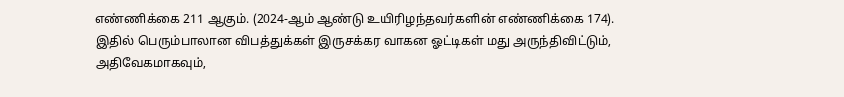எண்ணிக்கை 211 ஆகும். (2024-ஆம் ஆண்டு உயிரிழந்தவர்களின் எண்ணிக்கை 174). இதில் பெரும்பாலான விபத்துக்கள் இருசக்கர வாகன ஓட்டிகள் மது அருந்திவிட்டும், அதிவேகமாகவும்,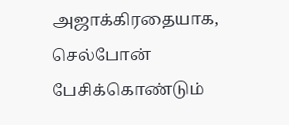அஜாக்கிரதையாக, செல்போன் பேசிக்கொண்டும்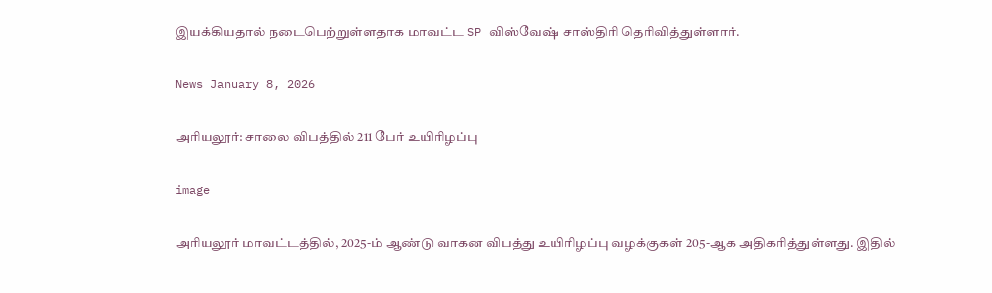இயக்கியதால் நடைபெற்றுள்ளதாக மாவட்ட SP விஸ்வேஷ் சாஸ்திரி தெரிவித்துள்ளார்.

News January 8, 2026

அரியலூர்: சாலை விபத்தில் 211 பேர் உயிரிழப்பு

image

அரியலூர் மாவட்டத்தில், 2025-ம் ஆண்டு வாகன விபத்து உயிரிழப்பு வழக்குகள் 205-ஆக அதிகரித்துள்ளது. இதில்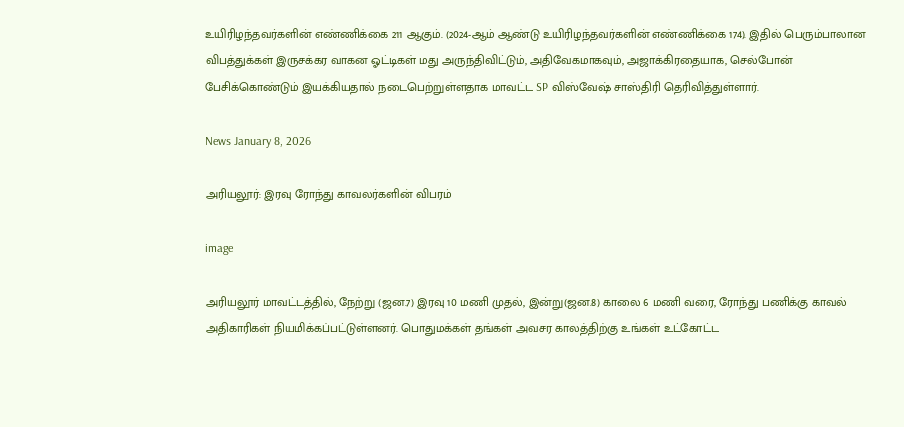உயிரிழந்தவர்களின் எண்ணிக்கை 211 ஆகும். (2024-ஆம் ஆண்டு உயிரிழந்தவர்களின் எண்ணிக்கை 174). இதில் பெரும்பாலான விபத்துக்கள் இருசக்கர வாகன ஓட்டிகள் மது அருந்திவிட்டும், அதிவேகமாகவும், அஜாக்கிரதையாக, செல்போன் பேசிக்கொண்டும் இயக்கியதால் நடைபெற்றுள்ளதாக மாவட்ட SP விஸ்வேஷ் சாஸ்திரி தெரிவித்துள்ளார்.

News January 8, 2026

அரியலூர்: இரவு ரோந்து காவலர்களின் விபரம்

image

அரியலூர் மாவட்டத்தில், நேற்று (ஜன.7) இரவு 10 மணி முதல், இன்று(ஜன.8) காலை 6 மணி வரை, ரோந்து பணிக்கு காவல் அதிகாரிகள் நியமிக்கப்பட்டுள்ளனர். பொதுமக்கள் தங்கள் அவசர காலத்திற்கு உங்கள் உட்கோட்ட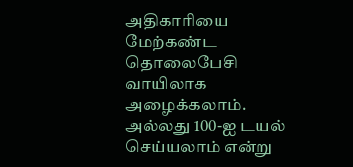அதிகாரியை மேற்கண்ட தொலைபேசி வாயிலாக அழைக்கலாம். அல்லது 100-ஐ டயல் செய்யலாம் என்று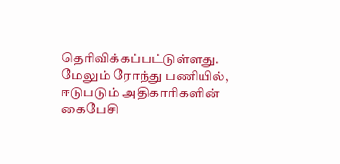தெரிவிக்கப்பட்டுள்ளது. மேலும் ரோந்து பணியில், ஈடுபடும் அதிகாரிகளின் கைபேசி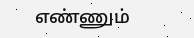எண்ணும்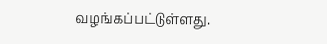வழங்கப்பட்டுள்ளது.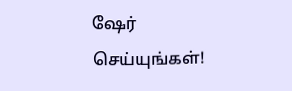ஷேர் செய்யுங்கள்!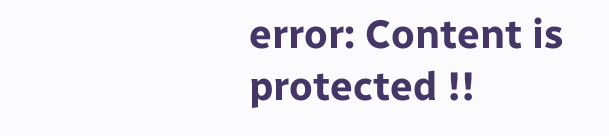error: Content is protected !!